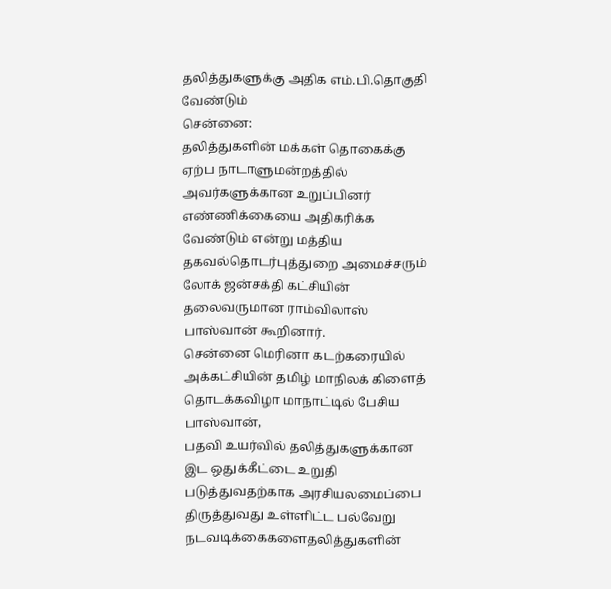தலித்துகளுக்கு அதிக எம்.பி.தொகுதி வேண்டும்
சென்னை:
தலித்துகளின் மக்கள் தொகைக்கு ஏற்ப நாடாளுமன்றத்தில் அவர்களுக்கான உறுப்பினர் எண்ணிக்கையை அதிகரிக்க வேண்டும் என்று மத்திய தகவல்தொடர்புத்துறை அமைச்சரும் லோக் ஜன்சக்தி கட்சியின் தலைவருமான ராம்விலாஸ் பாஸ்வான் கூறினார்.
சென்னை மெரினா கடற்கரையில் அக்கட்சியின் தமிழ் மாநிலக் கிளைத் தொடக்கவிழா மாநாட்டில் பேசிய பாஸ்வான்,
பதவி உயர்வில் தலித்துகளுக்கான இட ஒதுக்கீட்டை உறுதி படுத்துவதற்காக அரசியலமைப்பை திருத்துவது உள்ளிட்ட பல்வேறு நடவடிக்கைகளைதலித்துகளின்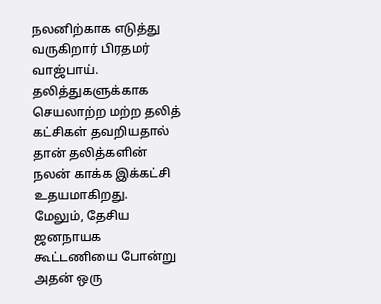நலனிற்காக எடுத்து வருகிறார் பிரதமர் வாஜ்பாய்.
தலித்துகளுக்காக செயலாற்ற மற்ற தலித் கட்சிகள் தவறியதால் தான் தலித்களின் நலன் காக்க இக்கட்சி உதயமாகிறது.
மேலும், தேசிய ஜனநாயக கூட்டணியை போன்று அதன் ஒரு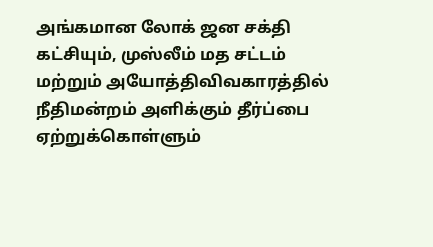அங்கமான லோக் ஜன சக்தி கட்சியும், முஸ்லீம் மத சட்டம் மற்றும் அயோத்திவிவகாரத்தில் நீதிமன்றம் அளிக்கும் தீர்ப்பை ஏற்றுக்கொள்ளும்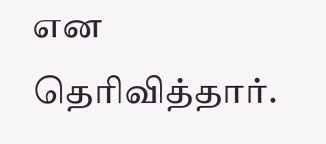என தெரிவித்தார்.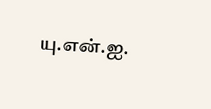யு.என்.ஐ.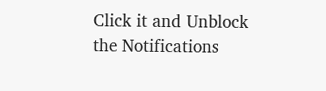Click it and Unblock the Notifications